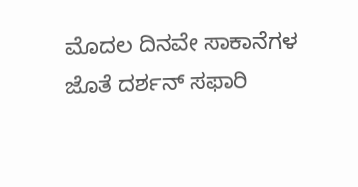ಮೊದಲ ದಿನವೇ ಸಾಕಾನೆಗಳ ಜೊತೆ ದರ್ಶನ್ ಸಫಾರಿ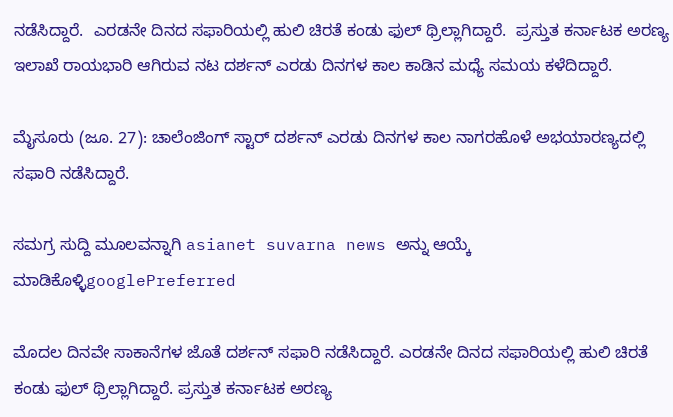ನಡೆಸಿದ್ದಾರೆ.  ಎರಡನೇ ದಿನದ ಸಫಾರಿಯಲ್ಲಿ ಹುಲಿ ಚಿರತೆ ಕಂಡು ಫುಲ್ ಥ್ರಿಲ್ಲಾಗಿದ್ದಾರೆ.  ಪ್ರಸ್ತುತ ಕರ್ನಾಟಕ ಅರಣ್ಯ ಇಲಾಖೆ ರಾಯಭಾರಿ ಆಗಿರುವ ನಟ ದರ್ಶನ್ ಎರಡು ದಿನಗಳ ಕಾಲ ಕಾಡಿನ ಮಧ್ಯೆ ಸಮಯ ಕಳೆದಿದ್ದಾರೆ.

ಮೈಸೂರು (ಜೂ. 27): ಚಾಲೆಂಜಿಂಗ್ ಸ್ಟಾರ್ ದರ್ಶನ್ ಎರಡು ದಿನಗಳ ಕಾಲ ನಾಗರಹೊಳೆ ಅಭಯಾರಣ್ಯದಲ್ಲಿ ಸಫಾರಿ ನಡೆಸಿದ್ದಾರೆ.

ಸಮಗ್ರ ಸುದ್ದಿ ಮೂಲವನ್ನಾಗಿ asianet suvarna news ಅನ್ನು ಆಯ್ಕೆ ಮಾಡಿಕೊಳ್ಳಿgooglePreferred

ಮೊದಲ ದಿನವೇ ಸಾಕಾನೆಗಳ ಜೊತೆ ದರ್ಶನ್ ಸಫಾರಿ ನಡೆಸಿದ್ದಾರೆ. ಎರಡನೇ ದಿನದ ಸಫಾರಿಯಲ್ಲಿ ಹುಲಿ ಚಿರತೆ ಕಂಡು ಫುಲ್ ಥ್ರಿಲ್ಲಾಗಿದ್ದಾರೆ. ಪ್ರಸ್ತುತ ಕರ್ನಾಟಕ ಅರಣ್ಯ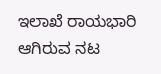ಇಲಾಖೆ ರಾಯಭಾರಿ ಆಗಿರುವ ನಟ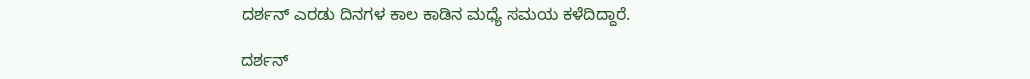ದರ್ಶನ್ ಎರಡು ದಿನಗಳ ಕಾಲ ಕಾಡಿನ ಮಧ್ಯೆ ಸಮಯ ಕಳೆದಿದ್ದಾರೆ.

ದರ್ಶನ್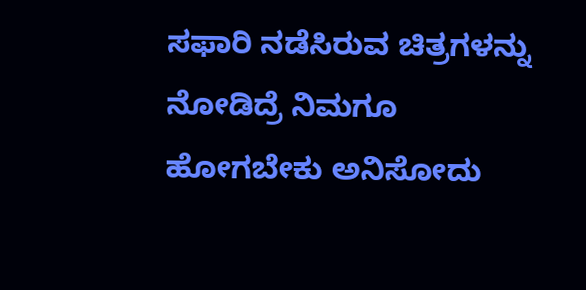ಸಫಾರಿ ನಡೆಸಿರುವ ಚಿತ್ರಗಳನ್ನು ನೋಡಿದ್ರೆ ನಿಮಗೂ ಹೋಗಬೇಕು ಅನಿಸೋದು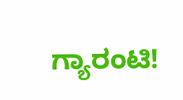ಗ್ಯಾರಂಟಿ!